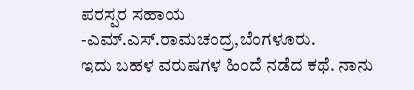ಪರಸ್ಪರ ಸಹಾಯ
-ಎಮ್.ಎಸ್.ರಾಮಚಂದ್ರ,ಬೆಂಗಳೂರು.
ಇದು ಬಹಳ ವರುಷಗಳ ಹಿಂದೆ ನಡೆದ ಕಥೆ. ನಾನು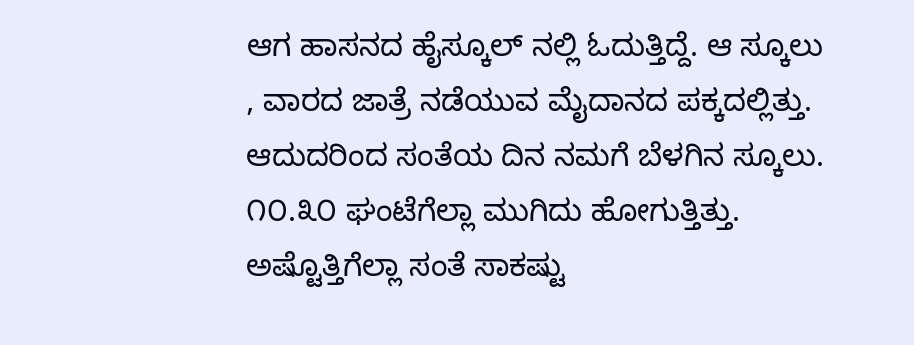ಆಗ ಹಾಸನದ ಹೈಸ್ಕೂಲ್ ನಲ್ಲಿ ಓದುತ್ತಿದ್ದೆ. ಆ ಸ್ಕೂಲು , ವಾರದ ಜಾತ್ರೆ ನಡೆಯುವ ಮೈದಾನದ ಪಕ್ಕದಲ್ಲಿತ್ತು. ಆದುದರಿಂದ ಸಂತೆಯ ದಿನ ನಮಗೆ ಬೆಳಗಿನ ಸ್ಕೂಲು. ೧೦.೩೦ ಘಂಟೆಗೆಲ್ಲಾ ಮುಗಿದು ಹೋಗುತ್ತಿತ್ತು. ಅಷ್ಟೊತ್ತಿಗೆಲ್ಲಾ ಸಂತೆ ಸಾಕಷ್ಟು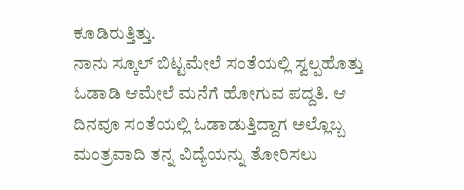ಕೂಡಿರುತ್ತಿತ್ತು.
ನಾನು ಸ್ಕೂಲ್ ಬಿಟ್ಟಮೇಲೆ ಸಂತೆಯಲ್ಲಿ ಸ್ವಲ್ಪಹೊತ್ತು ಓಡಾಡಿ ಆಮೇಲೆ ಮನೆಗೆ ಹೋಗುವ ಪದ್ದತಿ. ಆ ದಿನವೂ ಸಂತೆಯಲ್ಲಿ ಓಡಾಡುತ್ತಿದ್ದಾಗ ಅಲ್ಲೊಬ್ಬ ಮಂತ್ರವಾದಿ ತನ್ನ ವಿದ್ಯೆಯನ್ನು ತೋರಿಸಲು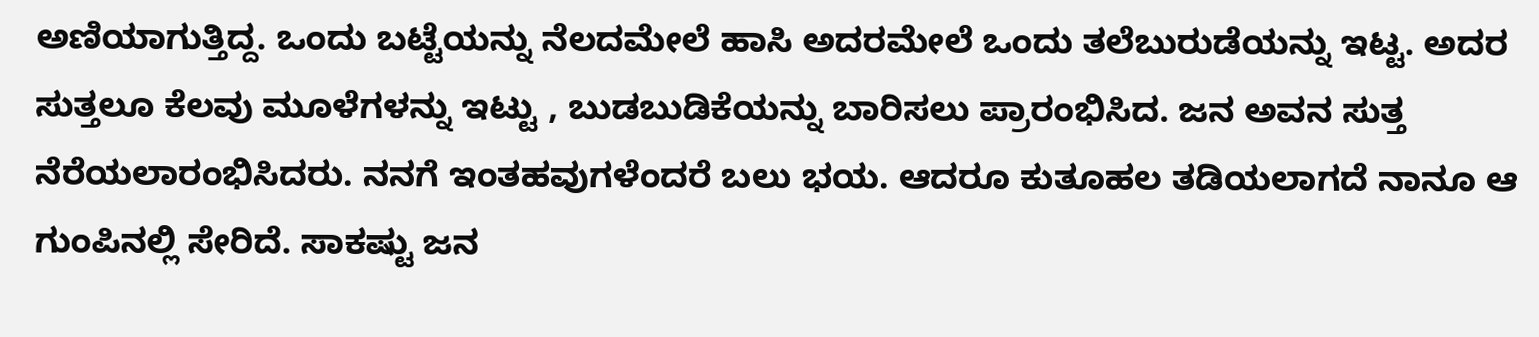ಅಣಿಯಾಗುತ್ತಿದ್ದ. ಒಂದು ಬಟ್ಟೆಯನ್ನು ನೆಲದಮೇಲೆ ಹಾಸಿ ಅದರಮೇಲೆ ಒಂದು ತಲೆಬುರುಡೆಯನ್ನು ಇಟ್ಟ. ಅದರ ಸುತ್ತಲೂ ಕೆಲವು ಮೂಳೆಗಳನ್ನು ಇಟ್ಟು , ಬುಡಬುಡಿಕೆಯನ್ನು ಬಾರಿಸಲು ಪ್ರಾರಂಭಿಸಿದ. ಜನ ಅವನ ಸುತ್ತ ನೆರೆಯಲಾರಂಭಿಸಿದರು. ನನಗೆ ಇಂತಹವುಗಳೆಂದರೆ ಬಲು ಭಯ. ಆದರೂ ಕುತೂಹಲ ತಡಿಯಲಾಗದೆ ನಾನೂ ಆ ಗುಂಪಿನಲ್ಲಿ ಸೇರಿದೆ. ಸಾಕಷ್ಟು ಜನ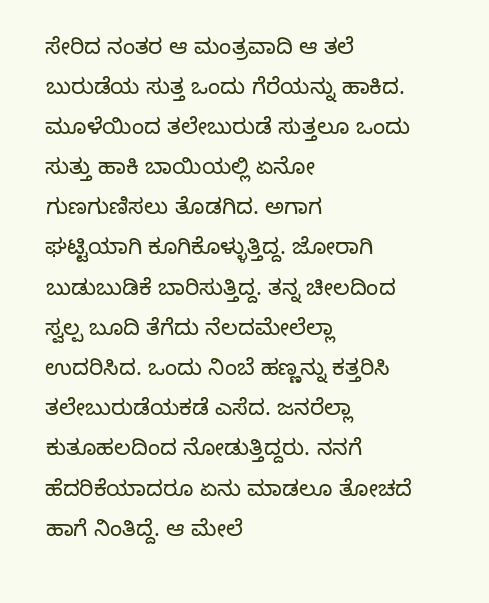ಸೇರಿದ ನಂತರ ಆ ಮಂತ್ರವಾದಿ ಆ ತಲೆ ಬುರುಡೆಯ ಸುತ್ತ ಒಂದು ಗೆರೆಯನ್ನು ಹಾಕಿದ. ಮೂಳೆಯಿಂದ ತಲೇಬುರುಡೆ ಸುತ್ತಲೂ ಒಂದು ಸುತ್ತು ಹಾಕಿ ಬಾಯಿಯಲ್ಲಿ ಏನೋ ಗುಣಗುಣಿಸಲು ತೊಡಗಿದ. ಅಗಾಗ ಘಟ್ಟಿಯಾಗಿ ಕೂಗಿಕೊಳ್ಳುತ್ತಿದ್ದ. ಜೋರಾಗಿ ಬುಡುಬುಡಿಕೆ ಬಾರಿಸುತ್ತಿದ್ದ. ತನ್ನ ಚೀಲದಿಂದ ಸ್ವಲ್ಪ ಬೂದಿ ತೆಗೆದು ನೆಲದಮೇಲೆಲ್ಲಾ ಉದರಿಸಿದ. ಒಂದು ನಿಂಬೆ ಹಣ್ಣನ್ನು ಕತ್ತರಿಸಿ ತಲೇಬುರುಡೆಯಕಡೆ ಎಸೆದ. ಜನರೆಲ್ಲಾ ಕುತೂಹಲದಿಂದ ನೋಡುತ್ತಿದ್ದರು. ನನಗೆ ಹೆದರಿಕೆಯಾದರೂ ಏನು ಮಾಡಲೂ ತೋಚದೆ ಹಾಗೆ ನಿಂತಿದ್ದೆ. ಆ ಮೇಲೆ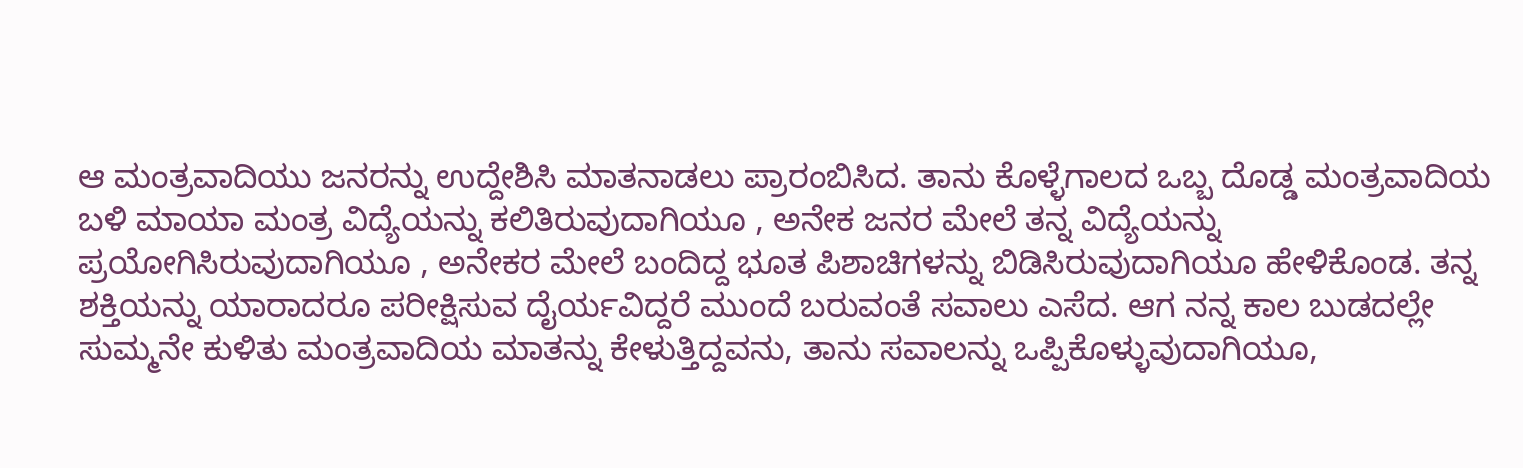ಆ ಮಂತ್ರವಾದಿಯು ಜನರನ್ನು ಉದ್ದೇಶಿಸಿ ಮಾತನಾಡಲು ಪ್ರಾರಂಬಿಸಿದ. ತಾನು ಕೊಳ್ಳೆಗಾಲದ ಒಬ್ಬ ದೊಡ್ಡ ಮಂತ್ರವಾದಿಯ ಬಳಿ ಮಾಯಾ ಮಂತ್ರ ವಿದ್ಯೆಯನ್ನು ಕಲಿತಿರುವುದಾಗಿಯೂ , ಅನೇಕ ಜನರ ಮೇಲೆ ತನ್ನ ವಿದ್ಯೆಯನ್ನು ಪ್ರಯೋಗಿಸಿರುವುದಾಗಿಯೂ , ಅನೇಕರ ಮೇಲೆ ಬಂದಿದ್ದ ಭೂತ ಪಿಶಾಚಿಗಳನ್ನು ಬಿಡಿಸಿರುವುದಾಗಿಯೂ ಹೇಳಿಕೊಂಡ. ತನ್ನ ಶಕ್ತಿಯನ್ನು ಯಾರಾದರೂ ಪರೀಕ್ಷಿಸುವ ದೈರ್ಯವಿದ್ದರೆ ಮುಂದೆ ಬರುವಂತೆ ಸವಾಲು ಎಸೆದ. ಆಗ ನನ್ನ ಕಾಲ ಬುಡದಲ್ಲೇ ಸುಮ್ಮನೇ ಕುಳಿತು ಮಂತ್ರವಾದಿಯ ಮಾತನ್ನು ಕೇಳುತ್ತಿದ್ದವನು, ತಾನು ಸವಾಲನ್ನು ಒಪ್ಪಿಕೊಳ್ಳುವುದಾಗಿಯೂ,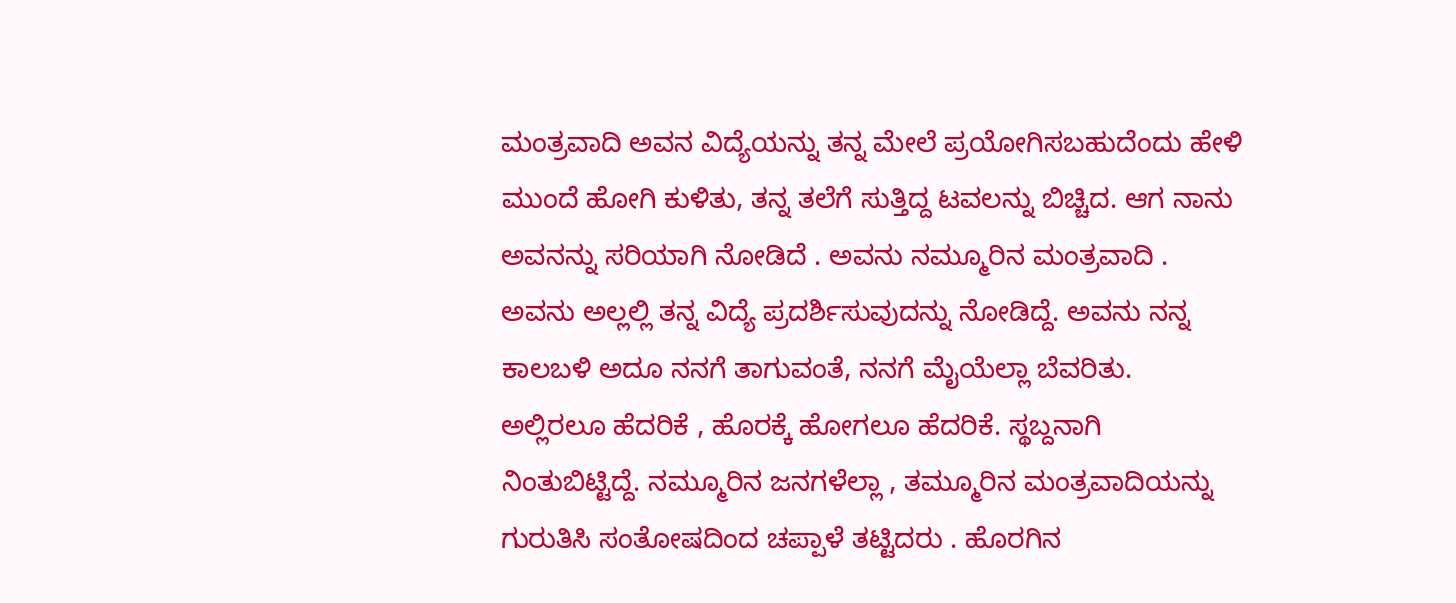ಮಂತ್ರವಾದಿ ಅವನ ವಿದ್ಯೆಯನ್ನು ತನ್ನ ಮೇಲೆ ಪ್ರಯೋಗಿಸಬಹುದೆಂದು ಹೇಳಿ ಮುಂದೆ ಹೋಗಿ ಕುಳಿತು, ತನ್ನ ತಲೆಗೆ ಸುತ್ತಿದ್ದ ಟವಲನ್ನು ಬಿಚ್ಚಿದ. ಆಗ ನಾನು ಅವನನ್ನು ಸರಿಯಾಗಿ ನೋಡಿದೆ . ಅವನು ನಮ್ಮೂರಿನ ಮಂತ್ರವಾದಿ . ಅವನು ಅಲ್ಲಲ್ಲಿ ತನ್ನ ವಿದ್ಯೆ ಪ್ರದರ್ಶಿಸುವುದನ್ನು ನೋಡಿದ್ದೆ. ಅವನು ನನ್ನ ಕಾಲಬಳಿ ಅದೂ ನನಗೆ ತಾಗುವಂತೆ, ನನಗೆ ಮೈಯೆಲ್ಲಾ ಬೆವರಿತು. ಅಲ್ಲಿರಲೂ ಹೆದರಿಕೆ , ಹೊರಕ್ಕೆ ಹೋಗಲೂ ಹೆದರಿಕೆ. ಸ್ಥಬ್ದನಾಗಿ ನಿಂತುಬಿಟ್ಟಿದ್ದೆ. ನಮ್ಮೂರಿನ ಜನಗಳೆಲ್ಲಾ , ತಮ್ಮೂರಿನ ಮಂತ್ರವಾದಿಯನ್ನು ಗುರುತಿಸಿ ಸಂತೋಷದಿಂದ ಚಪ್ಪಾಳೆ ತಟ್ಟಿದರು . ಹೊರಗಿನ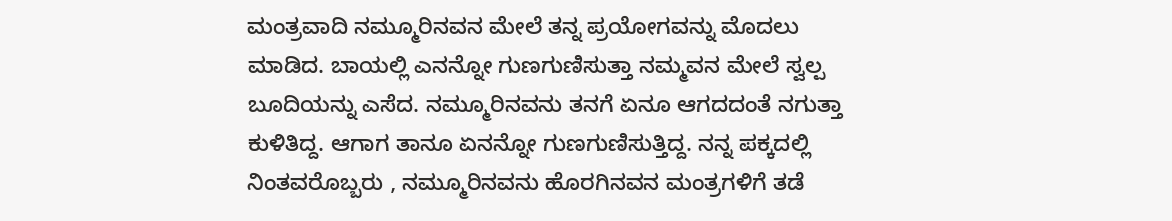ಮಂತ್ರವಾದಿ ನಮ್ಮೂರಿನವನ ಮೇಲೆ ತನ್ನ ಪ್ರಯೋಗವನ್ನು ಮೊದಲು ಮಾಡಿದ. ಬಾಯಲ್ಲಿ ಎನನ್ನೋ ಗುಣಗುಣಿಸುತ್ತಾ ನಮ್ಮವನ ಮೇಲೆ ಸ್ವಲ್ಪ ಬೂದಿಯನ್ನು ಎಸೆದ. ನಮ್ಮೂರಿನವನು ತನಗೆ ಏನೂ ಆಗದದಂತೆ ನಗುತ್ತಾ ಕುಳಿತಿದ್ದ. ಆಗಾಗ ತಾನೂ ಏನನ್ನೋ ಗುಣಗುಣಿಸುತ್ತಿದ್ದ. ನನ್ನ ಪಕ್ಕದಲ್ಲಿ ನಿಂತವರೊಬ್ಬರು , ನಮ್ಮೂರಿನವನು ಹೊರಗಿನವನ ಮಂತ್ರಗಳಿಗೆ ತಡೆ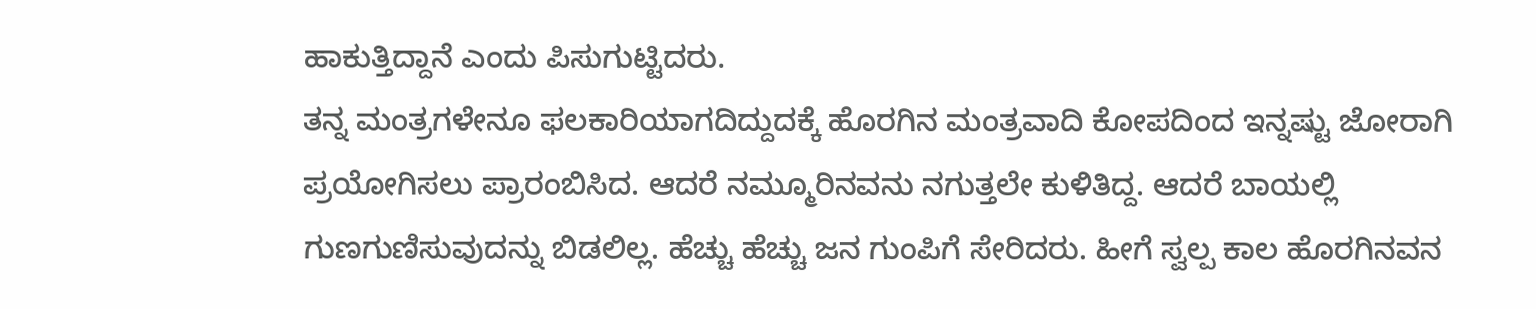ಹಾಕುತ್ತಿದ್ದಾನೆ ಎಂದು ಪಿಸುಗುಟ್ಟಿದರು.
ತನ್ನ ಮಂತ್ರಗಳೇನೂ ಫಲಕಾರಿಯಾಗದಿದ್ದುದಕ್ಕೆ ಹೊರಗಿನ ಮಂತ್ರವಾದಿ ಕೋಪದಿಂದ ಇನ್ನಷ್ಟು ಜೋರಾಗಿ ಪ್ರಯೋಗಿಸಲು ಪ್ರಾರಂಬಿಸಿದ. ಆದರೆ ನಮ್ಮೂರಿನವನು ನಗುತ್ತಲೇ ಕುಳಿತಿದ್ದ. ಆದರೆ ಬಾಯಲ್ಲಿ ಗುಣಗುಣಿಸುವುದನ್ನು ಬಿಡಲಿಲ್ಲ. ಹೆಚ್ಚು ಹೆಚ್ಚು ಜನ ಗುಂಪಿಗೆ ಸೇರಿದರು. ಹೀಗೆ ಸ್ವಲ್ಪ ಕಾಲ ಹೊರಗಿನವನ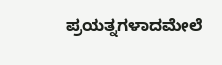ಪ್ರಯತ್ನಗಳಾದಮೇಲೆ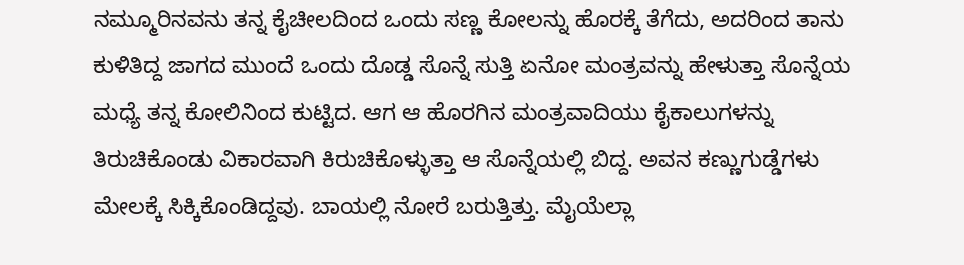ನಮ್ಮೂರಿನವನು ತನ್ನ ಕೈಚೀಲದಿಂದ ಒಂದು ಸಣ್ಣ ಕೋಲನ್ನು ಹೊರಕ್ಕೆ ತೆಗೆದು, ಅದರಿಂದ ತಾನು ಕುಳಿತಿದ್ದ ಜಾಗದ ಮುಂದೆ ಒಂದು ದೊಡ್ಡ ಸೊನ್ನೆ ಸುತ್ತಿ ಏನೋ ಮಂತ್ರವನ್ನು ಹೇಳುತ್ತಾ ಸೊನ್ನೆಯ ಮಧ್ಯೆ ತನ್ನ ಕೋಲಿನಿಂದ ಕುಟ್ಟಿದ. ಆಗ ಆ ಹೊರಗಿನ ಮಂತ್ರವಾದಿಯು ಕೈಕಾಲುಗಳನ್ನು ತಿರುಚಿಕೊಂಡು ವಿಕಾರವಾಗಿ ಕಿರುಚಿಕೊಳ್ಳುತ್ತಾ ಆ ಸೊನ್ನೆಯಲ್ಲಿ ಬಿದ್ದ. ಅವನ ಕಣ್ಣುಗುಡ್ಡೆಗಳು ಮೇಲಕ್ಕೆ ಸಿಕ್ಕಿಕೊಂಡಿದ್ದವು. ಬಾಯಲ್ಲಿ ನೋರೆ ಬರುತ್ತಿತ್ತು. ಮೈಯೆಲ್ಲಾ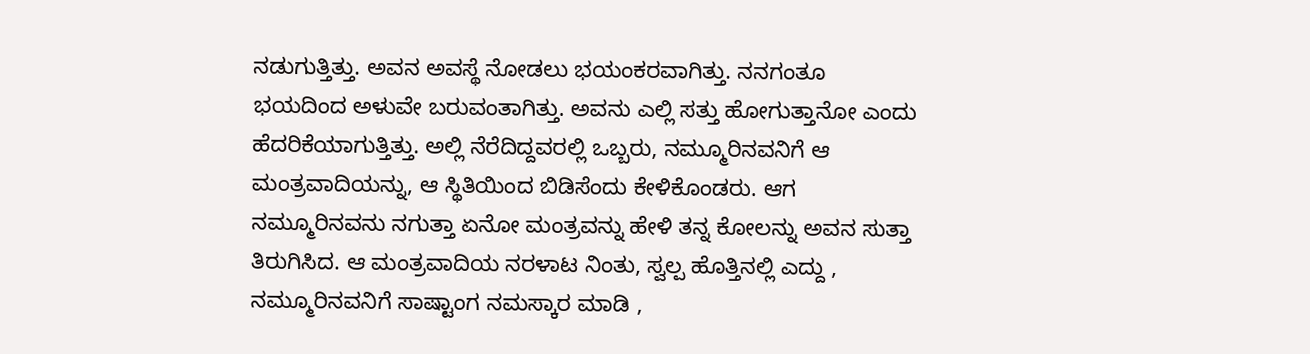ನಡುಗುತ್ತಿತ್ತು. ಅವನ ಅವಸ್ಥೆ ನೋಡಲು ಭಯಂಕರವಾಗಿತ್ತು. ನನಗಂತೂ ಭಯದಿಂದ ಅಳುವೇ ಬರುವಂತಾಗಿತ್ತು. ಅವನು ಎಲ್ಲಿ ಸತ್ತು ಹೋಗುತ್ತಾನೋ ಎಂದು ಹೆದರಿಕೆಯಾಗುತ್ತಿತ್ತು. ಅಲ್ಲಿ ನೆರೆದಿದ್ದವರಲ್ಲಿ ಒಬ್ಬರು, ನಮ್ಮೂರಿನವನಿಗೆ ಆ ಮಂತ್ರವಾದಿಯನ್ನು, ಆ ಸ್ಥಿತಿಯಿಂದ ಬಿಡಿಸೆಂದು ಕೇಳಿಕೊಂಡರು. ಆಗ ನಮ್ಮೂರಿನವನು ನಗುತ್ತಾ ಏನೋ ಮಂತ್ರವನ್ನು ಹೇಳಿ ತನ್ನ ಕೋಲನ್ನು ಅವನ ಸುತ್ತಾ ತಿರುಗಿಸಿದ. ಆ ಮಂತ್ರವಾದಿಯ ನರಳಾಟ ನಿಂತು, ಸ್ವಲ್ಪ ಹೊತ್ತಿನಲ್ಲಿ ಎದ್ದು , ನಮ್ಮೂರಿನವನಿಗೆ ಸಾಷ್ಟಾಂಗ ನಮಸ್ಕಾರ ಮಾಡಿ ,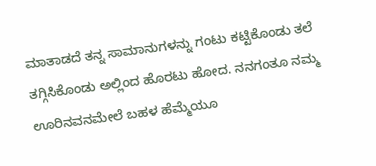ಮಾತಾಡದೆ ತನ್ನ ಸಾಮಾನುಗಳನ್ನು ಗಂಟು ಕಟ್ಟಿಕೊಂಡು ತಲೆ ತಗ್ಗಿಸಿಕೊಂಡು ಅಲ್ಲಿಂದ ಹೊರಟು ಹೋದ. ನನಗಂತೂ ನಮ್ಮ ಊರಿನವನಮೇಲೆ ಬಹಳ ಹೆಮ್ಮೆಯೂ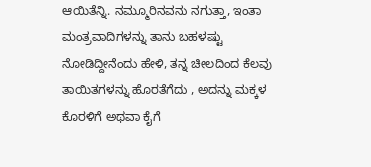ಆಯಿತೆನ್ನಿ. ನಮ್ಮೂರಿನವನು ನಗುತ್ತಾ, ಇಂತಾ ಮಂತ್ರವಾದಿಗಳನ್ನು ತಾನು ಬಹಳಷ್ಟು ನೋಡಿದ್ದೀನೆಂದು ಹೇಳಿ, ತನ್ನ ಚೀಲದಿಂದ ಕೆಲವು ತಾಯಿತಗಳನ್ನು ಹೊರತೆಗೆದು , ಅದನ್ನು ಮಕ್ಕಳ ಕೊರಳಿಗೆ ಅಥವಾ ಕೈಗೆ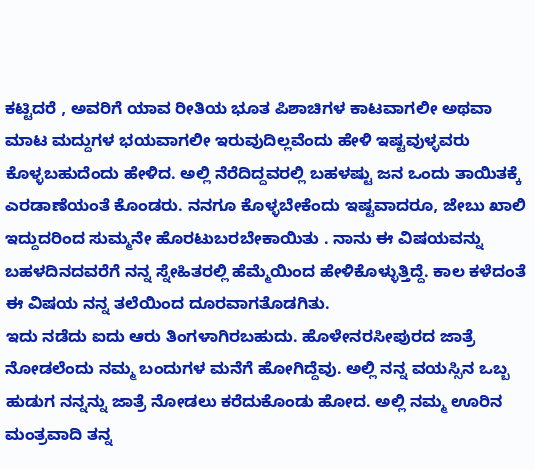ಕಟ್ಟಿದರೆ , ಅವರಿಗೆ ಯಾವ ರೀತಿಯ ಭೂತ ಪಿಶಾಚಿಗಳ ಕಾಟವಾಗಲೀ ಅಥವಾ ಮಾಟ ಮದ್ದುಗಳ ಭಯವಾಗಲೀ ಇರುವುದಿಲ್ಲವೆಂದು ಹೇಳಿ ಇಷ್ಟವುಳ್ಳವರು ಕೊಳ್ಳಬಹುದೆಂದು ಹೇಳಿದ. ಅಲ್ಲಿ ನೆರೆದಿದ್ದವರಲ್ಲಿ ಬಹಳಷ್ಟು ಜನ ಒಂದು ತಾಯಿತಕ್ಕೆ ಎರಡಾಣೆಯಂತೆ ಕೊಂಡರು. ನನಗೂ ಕೊಳ್ಳಬೇಕೆಂದು ಇಷ್ಟವಾದರೂ, ಜೇಬು ಖಾಲಿ ಇದ್ದುದರಿಂದ ಸುಮ್ಮನೇ ಹೊರಟುಬರಬೇಕಾಯಿತು . ನಾನು ಈ ವಿಷಯವನ್ನು ಬಹಳದಿನದವರೆಗೆ ನನ್ನ ಸ್ನೇಹಿತರಲ್ಲಿ ಹೆಮ್ಮೆಯಿಂದ ಹೇಳಿಕೊಳ್ಳುತ್ತಿದ್ದೆ. ಕಾಲ ಕಳೆದಂತೆ ಈ ವಿಷಯ ನನ್ನ ತಲೆಯಿಂದ ದೂರವಾಗತೊಡಗಿತು.
ಇದು ನಡೆದು ಐದು ಆರು ತಿಂಗಳಾಗಿರಬಹುದು. ಹೊಳೇನರಸೀಪುರದ ಜಾತ್ರೆ ನೋಡಲೆಂದು ನಮ್ಮ ಬಂದುಗಳ ಮನೆಗೆ ಹೋಗಿದ್ದೆವು. ಅಲ್ಲಿ ನನ್ನ ವಯಸ್ಸಿನ ಒಬ್ಬ ಹುಡುಗ ನನ್ನನ್ನು ಜಾತ್ರೆ ನೋಡಲು ಕರೆದುಕೊಂಡು ಹೋದ. ಅಲ್ಲಿ ನಮ್ಮ ಊರಿನ ಮಂತ್ರವಾದಿ ತನ್ನ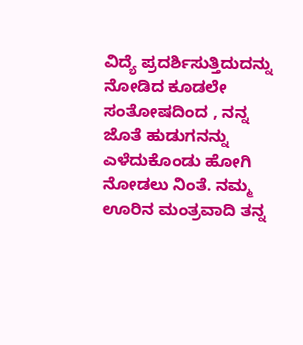ವಿದ್ಯೆ ಪ್ರದರ್ಶಿಸುತ್ತಿದುದನ್ನು ನೋಡಿದ ಕೂಡಲೇ ಸಂತೋಷದಿಂದ , ನನ್ನ ಜೊತೆ ಹುಡುಗನನ್ನು ಎಳೆದುಕೊಂಡು ಹೋಗಿ ನೋಡಲು ನಿಂತೆ. ನಮ್ಮ ಊರಿನ ಮಂತ್ರವಾದಿ ತನ್ನ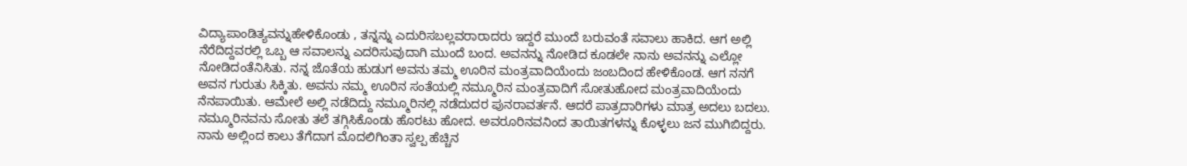ವಿದ್ಯಾಪಾಂಡಿತ್ಯವನ್ನುಹೇಳಿಕೊಂಡು , ತನ್ನನ್ನು ಎದುರಿಸಬಲ್ಲವರಾರಾದರು ಇದ್ದರೆ ಮುಂದೆ ಬರುವಂತೆ ಸವಾಲು ಹಾಕಿದ. ಆಗ ಅಲ್ಲಿ ನೆರೆದಿದ್ದವರಲ್ಲಿ ಒಬ್ಬ ಆ ಸವಾಲನ್ನು ಎದರಿಸುವುದಾಗಿ ಮುಂದೆ ಬಂದ. ಅವನನ್ನು ನೋಡಿದ ಕೂಡಲೇ ನಾನು ಅವನನ್ನು ಎಲ್ಲೋ ನೋಡಿದಂತೆನಿಸಿತು. ನನ್ನ ಜೊತೆಯ ಹುಡುಗ ಅವನು ತಮ್ಮ ಊರಿನ ಮಂತ್ರವಾದಿಯೆಂದು ಜಂಬದಿಂದ ಹೇಳಿಕೊಂಡ. ಆಗ ನನಗೆ ಅವನ ಗುರುತು ಸಿಕ್ಕಿತು. ಅವನು ನಮ್ಮ ಊರಿನ ಸಂತೆಯಲ್ಲಿ ನಮ್ಮೂರಿನ ಮಂತ್ರವಾದಿಗೆ ಸೋತುಹೋದ ಮಂತ್ರವಾದಿಯೆಂದು ನೆನಪಾಯಿತು. ಆಮೇಲೆ ಅಲ್ಲಿ ನಡೆದಿದ್ದು ನಮ್ಮೂರಿನಲ್ಲಿ ನಡೆದುದರ ಪುನರಾವರ್ತನೆ. ಆದರೆ ಪಾತ್ರದಾರಿಗಳು ಮಾತ್ರ ಅದಲು ಬದಲು. ನಮ್ಮೂರಿನವನು ಸೋತು ತಲೆ ತಗ್ಗಿಸಿಕೊಂಡು ಹೊರಟು ಹೋದ. ಅವರೂರಿನವನಿಂದ ತಾಯಿತಗಳನ್ನು ಕೊಳ್ಳಲು ಜನ ಮುಗಿಬಿದ್ದರು.
ನಾನು ಅಲ್ಲಿಂದ ಕಾಲು ತೆಗೆದಾಗ ಮೊದಲಿಗಿಂತಾ ಸ್ವಲ್ಪ ಹೆಚ್ಚಿನ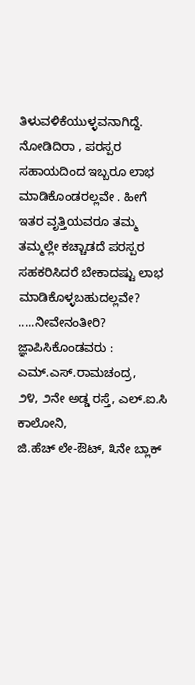ತಿಳುವಳಿಕೆಯುಳ್ಳವನಾಗಿದ್ದೆ.
ನೋಡಿದಿರಾ , ಪರಸ್ಪರ ಸಹಾಯದಿಂದ ಇಬ್ಬರೂ ಲಾಭ ಮಾಡಿಕೊಂಡರಲ್ಲವೇ . ಹೀಗೆ ಇತರ ವೃತ್ತಿಯವರೂ ತಮ್ಮ ತಮ್ಮಲ್ಲೇ ಕಚ್ಚಾಡದೆ ಪರಸ್ಪರ ಸಹಕರಿಸಿದರೆ ಬೇಕಾದಷ್ಟು ಲಾಭ ಮಾಡಿಕೊಳ್ಳಬಹುದಲ್ಲವೇ? .....ನೀವೇನಂತೀರಿ?
ಜ್ಞಾಪಿಸಿಕೊಂಡವರು :
ಎಮ್.ಎಸ್.ರಾಮಚಂದ್ರ,
೨೪, ೨ನೇ ಅಡ್ಡ ರಸ್ತೆ, ಎಲ್.ಐ.ಸಿ ಕಾಲೋನಿ,
ಜಿ.ಹೆಚ್ ಲೇ-ಔಟ್, ೩ನೇ ಬ್ಲಾಕ್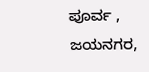ಪೂರ್ವ , ಜಯನಗರ,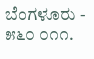ಬೆಂಗಳೂರು - ೫೬೦ ೦೧೧.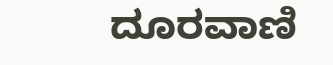ದೂರವಾಣಿ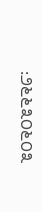:೨೬೬೩೦೬೦೩